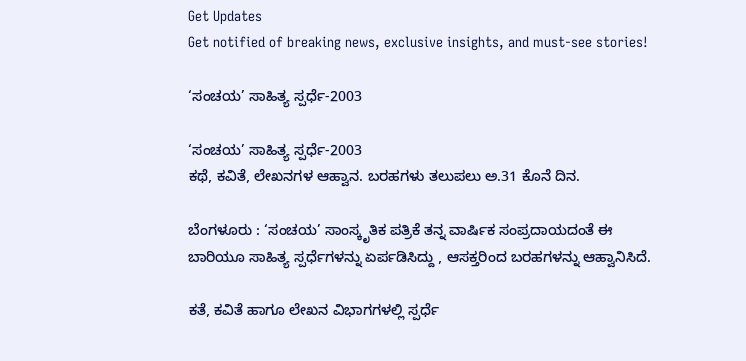Get Updates
Get notified of breaking news, exclusive insights, and must-see stories!

‘ಸಂಚಯ’ ಸಾಹಿತ್ಯ ಸ್ಪರ್ಧೆ-2003

‘ಸಂಚಯ’ ಸಾಹಿತ್ಯ ಸ್ಪರ್ಧೆ-2003
ಕಥೆ, ಕವಿತೆ, ಲೇಖನಗಳ ಆಹ್ವಾನ. ಬರಹಗಳು ತಲುಪಲು ಅ.31 ಕೊನೆ ದಿನ.

ಬೆಂಗಳೂರು : ‘ಸಂಚಯ’ ಸಾಂಸ್ಕೃತಿಕ ಪತ್ರಿಕೆ ತನ್ನ ವಾರ್ಷಿಕ ಸಂಪ್ರದಾಯದಂತೆ ಈ ಬಾರಿಯೂ ಸಾಹಿತ್ಯ ಸ್ಪರ್ಧೆಗಳನ್ನು ಏರ್ಪಡಿಸಿದ್ದು , ಆಸಕ್ತರಿಂದ ಬರಹಗಳನ್ನು ಆಹ್ವಾನಿಸಿದೆ.

ಕತೆ, ಕವಿತೆ ಹಾಗೂ ಲೇಖನ ವಿಭಾಗಗಳಲ್ಲಿ ಸ್ಪರ್ಧೆ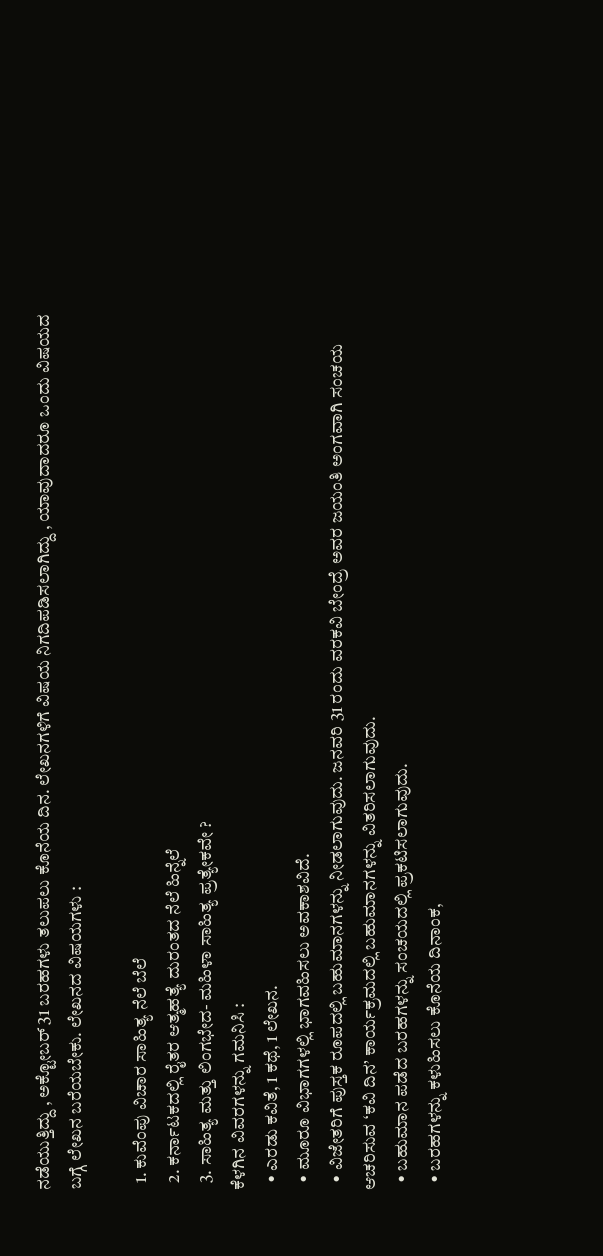ನಡೆಯುತ್ತಿದ್ದು , ಅಕ್ಟೋಬರ್‌ 31 ಬರಹಗಳು ತಲುಪಲು ಕೊನೆಯ ದಿನ. ಲೇಖನಗಳಿಗೆ ವಿಷಯ ನಿಗದಿಪಡಿಸಲಾಗಿದ್ದು , ಯಾವುದಾದರೂ ಒಂದು ವಿಷಯದ ಬಗ್ಗೆ ಲೇಖನ ಬರೆಯಬೇಕು. ಲೇಖನದ ವಿಷಯಗಳು :

  1. ಕುವೆಂಪು ವಿಚಾರ ಸಾಹಿತ್ಯ ನೆಲೆ ಬೆಲೆ
  2. ಕರ್ನಾಟಕದಲ್ಲಿ ರೈತರ ಆತ್ಮಹತ್ಯೆ ದುರಂತದ ನೆಲೆ ಹಿನ್ನೆಲೆ
  3. ಸಾಹಿತ್ಯ ಮತ್ತು ಲಿಂಗಭೇದ- ಮಹಿಳಾ ಸಾಹಿತ್ಯ ಪ್ರತ್ಯೇಕವೇ ?
ಕೆಳಗಿನ ವಿವರಗಳನ್ನು ಗಮನಿಸಿ :
  • ಎರಡು ಕವಿತೆ, 1 ಕಥೆ, 1 ಲೇಖನ.
  • ಮೂರೂ ವಿಭಾಗಗಳಲ್ಲಿ ಭಾಗವಹಿಸಲು ಅವಕಾಶವಿದೆ.
  • ವಿಜೇತರಿಗೆ ಪುಸ್ತಕ ರೂಪದಲ್ಲಿ ಬಹುಮಾನಗಳನ್ನು ನೀಡಲಾಗುವುದು. ಜನವರಿ 31 ರಂದು ವರಕವಿ ಬೇಂದ್ರೆ ಅವರ ಜಯಂತಿ ಅಂಗವಾಗಿ ಸಂಚಯ ಆಚರಿಸುವ ‘ಕವಿ ದಿನ’ ಕಾರ್ಯಕ್ರಮದಲ್ಲಿ ಬಹುಮಾನಗಳನ್ನು ವಿತರಿಸಲಾಗುವುದು.
  • ಬಹುಮಾನ ಪಡೆದ ಬರಹಗಳನ್ನು ಸಂಚಯದಲ್ಲಿ ಪ್ರಕಟಿಸಲಾಗುವುದು.
  • ಬರಹಗಳನ್ನು ಕಳುಹಿಸಲು ಕೊನೆಯ ದಿನಾಂಕ,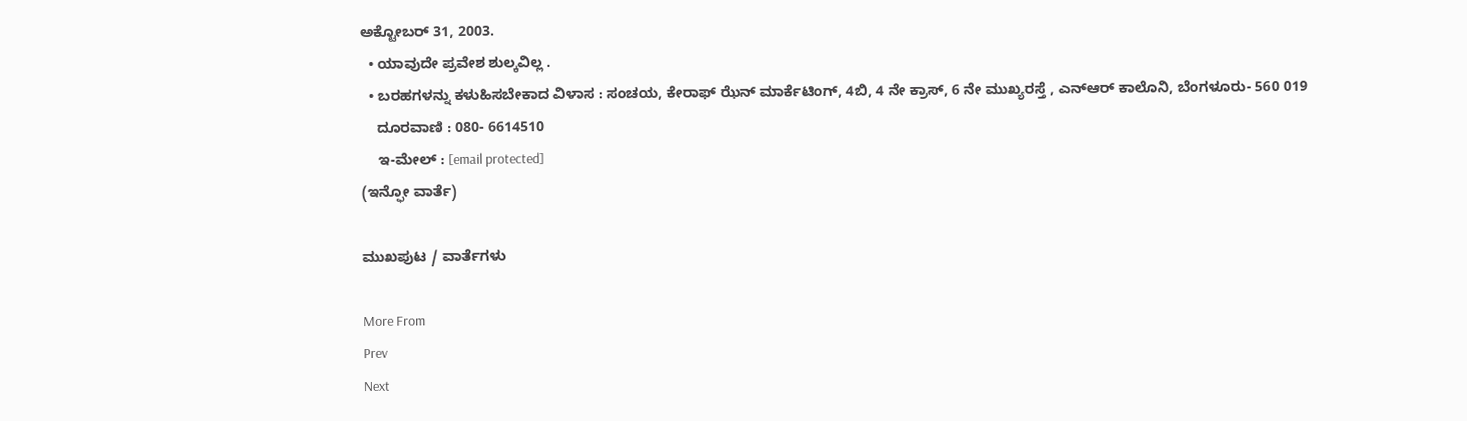ಅಕ್ಟೋಬರ್‌ 31, 2003.
  • ಯಾವುದೇ ಪ್ರವೇಶ ಶುಲ್ಕವಿಲ್ಲ .
  • ಬರಹಗಳನ್ನು ಕಳುಹಿಸಬೇಕಾದ ವಿಳಾಸ : ಸಂಚಯ, ಕೇರಾಫ್‌ ಝೆನ್‌ ಮಾರ್ಕೆಟಿಂಗ್‌, 4ಬಿ, 4 ನೇ ಕ್ರಾಸ್‌, 6 ನೇ ಮುಖ್ಯರಸ್ತೆ , ಎನ್‌ಆರ್‌ ಕಾಲೊನಿ, ಬೆಂಗಳೂರು- 560 019
    ದೂರವಾಣಿ : 080- 6614510
    ಇ-ಮೇಲ್‌ : [email protected]
(ಇನ್ಫೋ ವಾರ್ತೆ)

ಮುಖಪುಟ / ವಾರ್ತೆಗಳು

More From
Prev
Next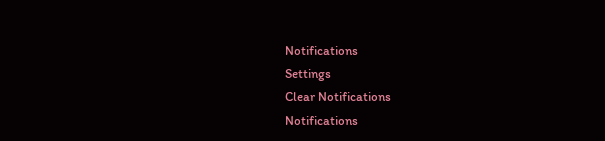Notifications
Settings
Clear Notifications
Notifications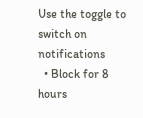Use the toggle to switch on notifications
  • Block for 8 hours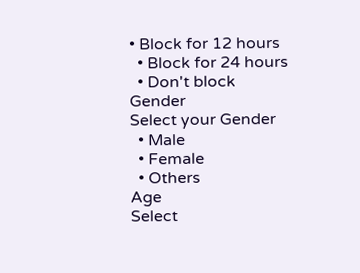• Block for 12 hours
  • Block for 24 hours
  • Don't block
Gender
Select your Gender
  • Male
  • Female
  • Others
Age
Select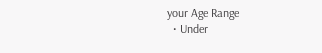your Age Range
  • Under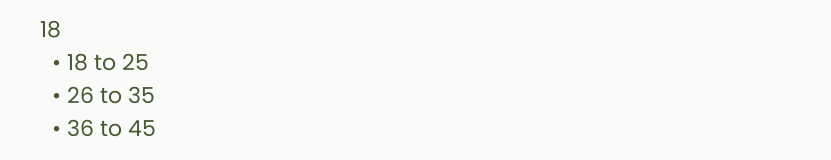18
  • 18 to 25
  • 26 to 35
  • 36 to 45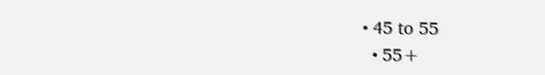• 45 to 55
  • 55+